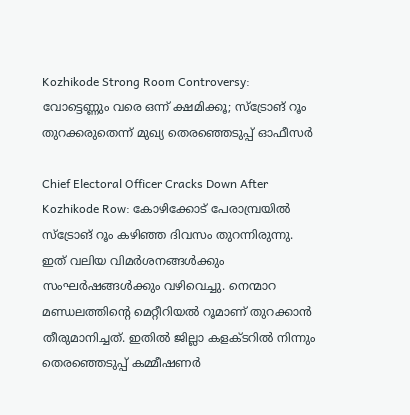Kozhikode Strong Room Controversy: വോട്ടെണ്ണും വരെ ഒന്ന് ക്ഷമിക്കൂ; സ്‌ട്രോങ് റൂം തുറക്കരുതെന്ന് മുഖ്യ തെരഞ്ഞെടുപ്പ് ഓഫീസര്‍

Chief Electoral Officer Cracks Down After Kozhikode Row: കോഴിക്കോട് പേരാമ്പ്രയില്‍ സ്‌ട്രോങ് റൂം കഴിഞ്ഞ ദിവസം തുറന്നിരുന്നു. ഇത് വലിയ വിമര്‍ശനങ്ങള്‍ക്കും സംഘര്‍ഷങ്ങള്‍ക്കും വഴിവെച്ചു. നെന്മാറ മണ്ഡലത്തിന്റെ മെറ്റീറിയല്‍ റൂമാണ് തുറക്കാന്‍ തീരുമാനിച്ചത്. ഇതില്‍ ജില്ലാ കളക്ടറില്‍ നിന്നും തെരഞ്ഞെടുപ്പ് കമ്മീഷണര്‍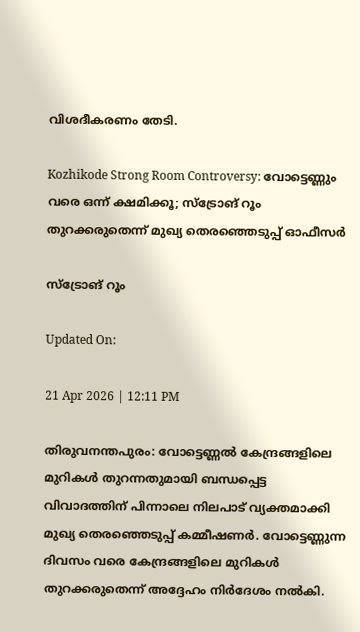വിശദീകരണം തേടി.

Kozhikode Strong Room Controversy: വോട്ടെണ്ണും വരെ ഒന്ന് ക്ഷമിക്കൂ; സ്‌ട്രോങ് റൂം തുറക്കരുതെന്ന് മുഖ്യ തെരഞ്ഞെടുപ്പ് ഓഫീസര്‍

സ്‌ട്രോങ് റൂം

Updated On:

21 Apr 2026 | 12:11 PM

തിരുവനന്തപുരം: വോട്ടെണ്ണല്‍ കേന്ദ്രങ്ങളിലെ മുറികള്‍ തുറന്നതുമായി ബന്ധപ്പെട്ട വിവാദത്തിന് പിന്നാലെ നിലപാട് വ്യക്തമാക്കി മുഖ്യ തെരഞ്ഞെടുപ്പ് കമ്മീഷണര്‍. വോട്ടെണ്ണുന്ന ദിവസം വരെ കേന്ദ്രങ്ങളിലെ മുറികള്‍ തുറക്കരുതെന്ന് അദ്ദേഹം നിര്‍ദേശം നല്‍കി.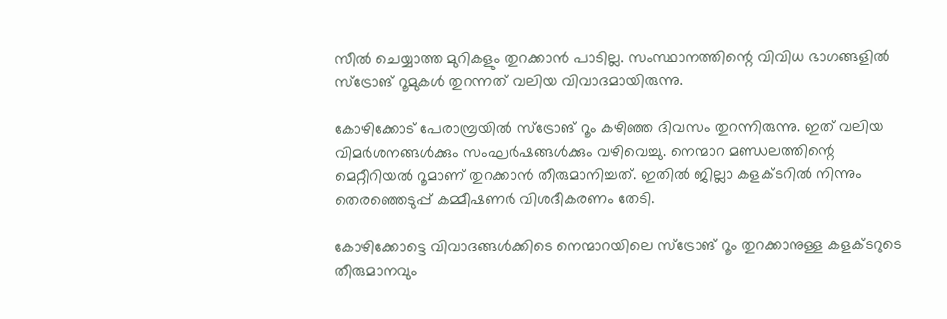സീല്‍ ചെയ്യാത്ത മുറികളും തുറക്കാന്‍ പാടില്ല. സംസ്ഥാനത്തിന്റെ വിവിധ ഭാഗങ്ങളില്‍ സ്‌ട്രോങ് റൂമുകള്‍ തുറന്നത് വലിയ വിവാദമായിരുന്നു.

കോഴിക്കോട് പേരാമ്പ്രയില്‍ സ്‌ട്രോങ് റൂം കഴിഞ്ഞ ദിവസം തുറന്നിരുന്നു. ഇത് വലിയ വിമര്‍ശനങ്ങള്‍ക്കും സംഘര്‍ഷങ്ങള്‍ക്കും വഴിവെച്ചു. നെന്മാറ മണ്ഡലത്തിന്റെ മെറ്റീറിയല്‍ റൂമാണ് തുറക്കാന്‍ തീരുമാനിച്ചത്. ഇതില്‍ ജില്ലാ കളക്ടറില്‍ നിന്നും തെരഞ്ഞെടുപ്പ് കമ്മീഷണര്‍ വിശദീകരണം തേടി.

കോഴിക്കോട്ടെ വിവാദങ്ങള്‍ക്കിടെ നെന്മാറയിലെ സ്‌ട്രോങ് റൂം തുറക്കാനുള്ള കളക്ടറുടെ തീരുമാനവും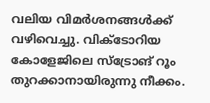വലിയ വിമര്‍ശനങ്ങള്‍ക്ക് വഴിവെച്ചു. വിക്ടോറിയ കോളേജിലെ സ്‌ട്രോങ് റൂം തുറക്കാനായിരുന്നു നീക്കം.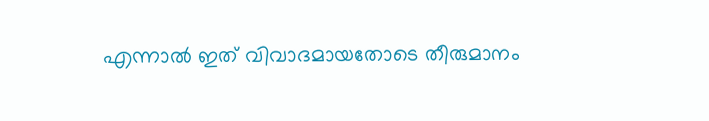എന്നാല്‍ ഇത് വിവാദമായതോടെ തീരുമാനം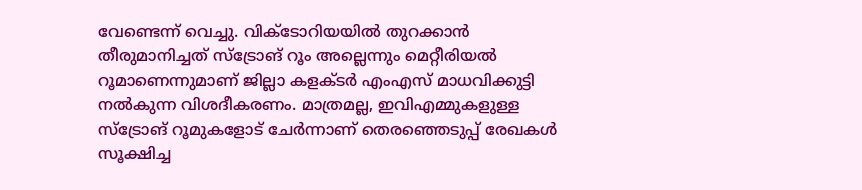വേണ്ടെന്ന് വെച്ചു. വിക്ടോറിയയില്‍ തുറക്കാന്‍ തീരുമാനിച്ചത് സ്‌ട്രോങ് റൂം അല്ലെന്നും മെറ്റീരിയല്‍ റൂമാണെന്നുമാണ് ജില്ലാ കളക്ടര്‍ എംഎസ് മാധവിക്കുട്ടി നല്‍കുന്ന വിശദീകരണം. മാത്രമല്ല, ഇവിഎമ്മുകളുള്ള സ്‌ട്രോങ് റൂമുകളോട് ചേര്‍ന്നാണ് തെരഞ്ഞെടുപ്പ് രേഖകള്‍ സൂക്ഷിച്ച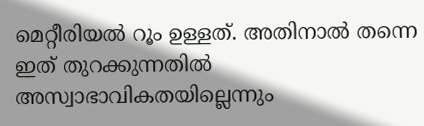മെറ്റീരിയല്‍ റൂം ഉള്ളത്. അതിനാല്‍ തന്നെ ഇത് തുറക്കുന്നതില്‍ അസ്വാഭാവികതയില്ലെന്നും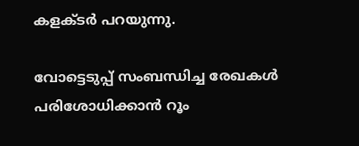കളക്ടര്‍ പറയുന്നു.

വോട്ടെടുപ്പ് സംബന്ധിച്ച രേഖകള്‍ പരിശോധിക്കാന്‍ റൂം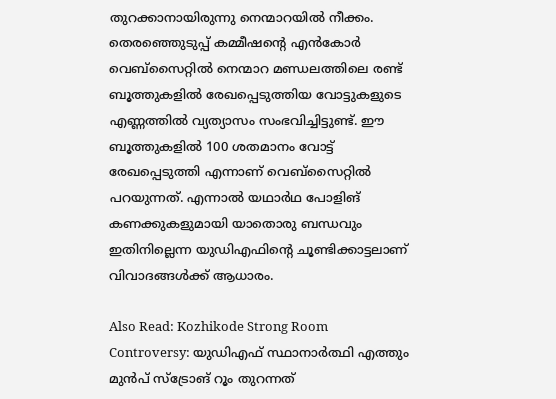തുറക്കാനായിരുന്നു നെന്മാറയില്‍ നീക്കം. തെരഞ്ഞെുടുപ്പ് കമ്മീഷന്റെ എന്‍കോര്‍ വെബ്‌സൈറ്റില്‍ നെന്മാറ മണ്ഡലത്തിലെ രണ്ട് ബൂത്തുകളില്‍ രേഖപ്പെടുത്തിയ വോട്ടുകളുടെ എണ്ണത്തില്‍ വ്യത്യാസം സംഭവിച്ചിട്ടുണ്ട്. ഈ ബൂത്തുകളില്‍ 100 ശതമാനം വോട്ട് രേഖപ്പെടുത്തി എന്നാണ് വെബ്‌സൈറ്റില്‍ പറയുന്നത്. എന്നാല്‍ യഥാര്‍ഥ പോളിങ് കണക്കുകളുമായി യാതൊരു ബന്ധവും ഇതിനില്ലെന്ന യുഡിഎഫിന്റെ ചൂണ്ടിക്കാട്ടലാണ് വിവാദങ്ങള്‍ക്ക് ആധാരം.

Also Read: Kozhikode Strong Room Controversy: യുഡിഎഫ് സ്ഥാനാർത്ഥി എത്തും മുൻപ് സ്‌ട്രോങ് റൂം തുറന്നത്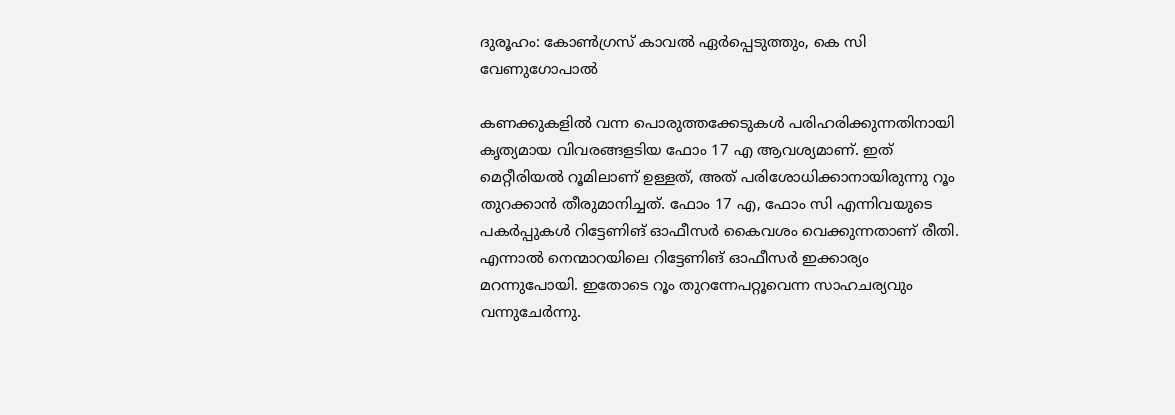ദുരൂഹം: കോൺഗ്രസ് കാവൽ ഏർപ്പെടുത്തും, കെ സി വേണുഗോപാൽ

കണക്കുകളില്‍ വന്ന പൊരുത്തക്കേടുകള്‍ പരിഹരിക്കുന്നതിനായി കൃത്യമായ വിവരങ്ങളടിയ ഫോം 17 എ ആവശ്യമാണ്. ഇത് മെറ്റീരിയല്‍ റൂമിലാണ് ഉള്ളത്, അത് പരിശോധിക്കാനായിരുന്നു റൂം തുറക്കാന്‍ തീരുമാനിച്ചത്. ഫോം 17 എ, ഫോം സി എന്നിവയുടെ പകര്‍പ്പുകള്‍ റിട്ടേണിങ് ഓഫീസര്‍ കൈവശം വെക്കുന്നതാണ് രീതി. എന്നാല്‍ നെന്മാറയിലെ റിട്ടേണിങ് ഓഫീസര്‍ ഇക്കാര്യം മറന്നുപോയി. ഇതോടെ റൂം തുറന്നേപറ്റൂവെന്ന സാഹചര്യവും വന്നുചേര്‍ന്നു.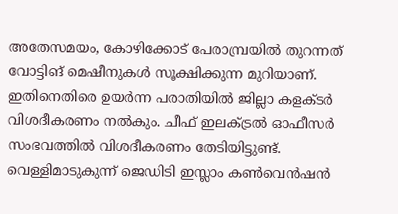അതേസമയം, കോഴിക്കോട് പേരാമ്പ്രയില്‍ തുറന്നത് വോട്ടിങ് മെഷീനുകള്‍ സൂക്ഷിക്കുന്ന മുറിയാണ്. ഇതിനെതിരെ ഉയര്‍ന്ന പരാതിയില്‍ ജില്ലാ കളക്ടര്‍ വിശദീകരണം നല്‍കും. ചീഫ് ഇലക്ട്രല്‍ ഓഫീസര്‍ സംഭവത്തില്‍ വിശദീകരണം തേടിയിട്ടുണ്ട്. വെള്ളിമാടുകുന്ന് ജെഡിടി ഇസ്ലാം കണ്‍വെന്‍ഷന്‍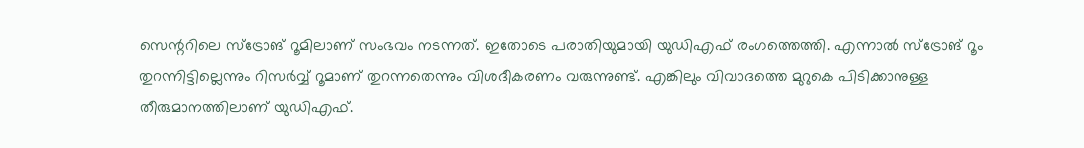സെന്ററിലെ സ്‌ട്രോങ് റൂമിലാണ് സംഭവം നടന്നത്. ഇതോടെ പരാതിയുമായി യുഡിഎഫ് രംഗത്തെത്തി. എന്നാല്‍ സ്‌ട്രോങ് റൂം തുറന്നിട്ടില്ലെന്നും റിസര്‍വ്വ് റൂമാണ് തുറന്നതെന്നും വിശദീകരണം വരുന്നുണ്ട്. എങ്കിലും വിവാദത്തെ മുറുകെ പിടിക്കാനുള്ള തീരുമാനത്തിലാണ് യുഡിഎഫ്.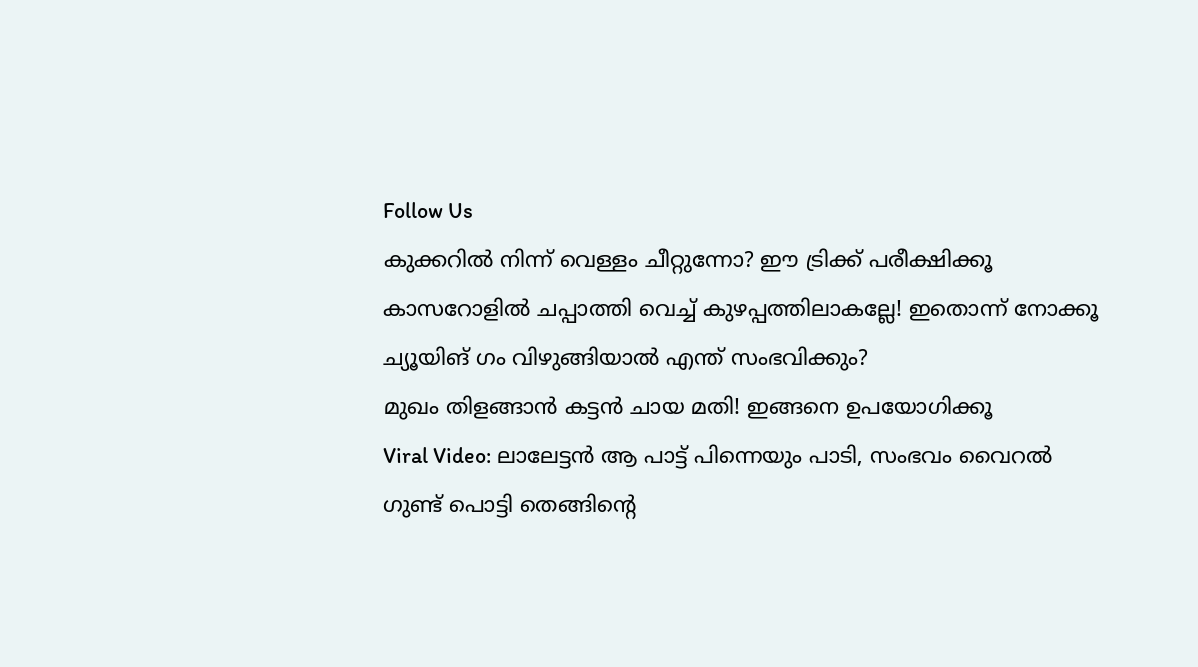Follow Us
കുക്കറിൽ നിന്ന് വെള്ളം ചീറ്റുന്നോ? ഈ ട്രിക്ക് പരീക്ഷിക്കൂ
കാസറോളില്‍ ചപ്പാത്തി വെച്ച് കുഴപ്പത്തിലാകല്ലേ! ഇതൊന്ന് നോക്കൂ
ച്യൂയിങ് ഗം വിഴുങ്ങിയാൽ എന്ത് സംഭവിക്കും?
മുഖം തിളങ്ങാൻ കട്ടൻ ചായ മതി! ഇങ്ങനെ ഉപയോഗിക്കൂ
Viral Video: ലാലേട്ടൻ ആ പാട്ട് പിന്നെയും പാടി, സംഭവം വൈറൽ
ഗുണ്ട് പൊട്ടി തെങ്ങിൻ്റെ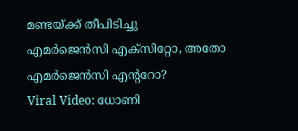മണ്ടയ്ക്ക് തീപിടിച്ചു
എമർജെൻസി എക്സിറ്റോ, അതോ എമർജെൻസി എൻ്ററോ?
Viral Video: ധോണി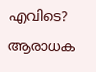എവിടെ? ആരാധക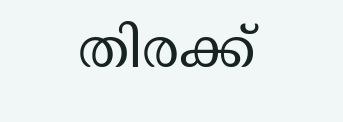തിരക്ക്